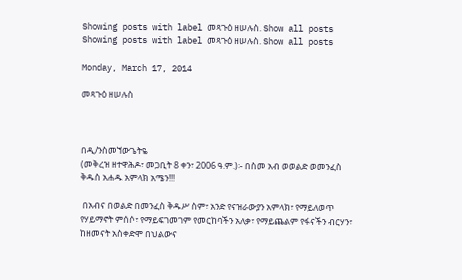Showing posts with label መጻጉዕ ዘሠሉስ. Show all posts
Showing posts with label መጻጉዕ ዘሠሉስ. Show all posts

Monday, March 17, 2014

መጻጉዕ ዘሠሉስ



በዲ/ንስመኘውጌትዬ
(መቅረዝ ዘተዋሕዶ፣ መጋቢት 8 ቀን፣ 2006 ዓ.ም.)፡- በስመ አብ ወወልድ ወመንፈስ ቅዱስ አሐዱ አምላክ አሜን!!!

 በአብና በወልድ በመንፈስ ቅዱሥ ስም፣ አንድ የናዝራውያን አምላክ፣ የማይለወጥ የሃይማኖት ምሰሶ፣ የማይፍገመገም የመርከባችን አለቃ፣ የማይጨልም የፋናችን ብርሃን፣ ከዘመናት አስቀድሞ በህልውና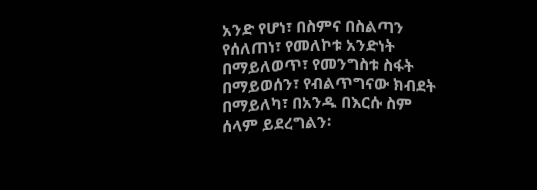አንድ የሆነ፣ በስምና በስልጣን የሰለጠነ፣ የመለኮቱ አንድነት በማይለወጥ፣ የመንግስቱ ስፋት በማይወሰን፣ የብልጥግናው ክብደት በማይለካ፣ በአንዱ በእርሱ ስም ሰላም ይደረግልን፡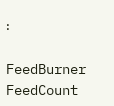፡

FeedBurner FeedCount